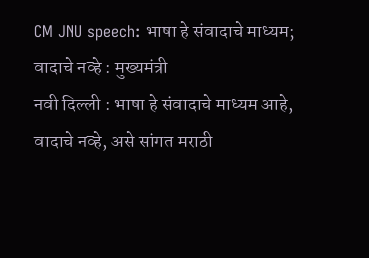CM JNU speech: भाषा हे संवादाचे माध्यम; वादाचे नव्हे : मुख्यमंत्री
नवी दिल्ली : भाषा हे संवादाचे माध्यम आहे, वादाचे नव्हे, असे सांगत मराठी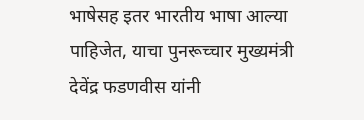भाषेसह इतर भारतीय भाषा आल्या पाहिजेत, याचा पुनरूच्चार मुख्यमंत्री देवेंद्र फडणवीस यांनी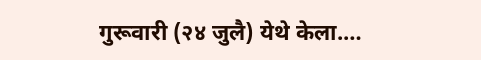गुरूवारी (२४ जुलै) येथे केला.…